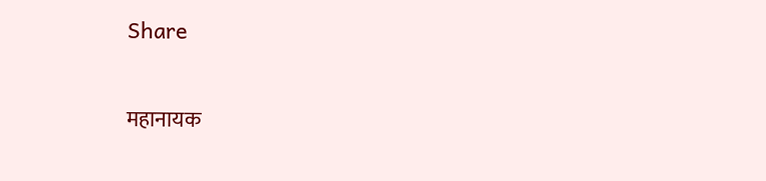Share

महानायक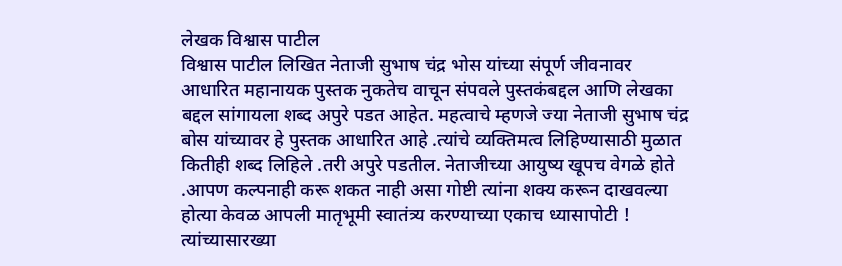लेखक विश्वास पाटील
विश्वास पाटील लिखित नेताजी सुभाष चंद्र भोस यांच्या संपूर्ण जीवनावर आधारित महानायक पुस्तक नुकतेच वाचून संपवले पुस्तकंबद्दल आणि लेखका बद्दल सांगायला शब्द अपुरे पडत आहेत. महत्वाचे म्हणजे ज्या नेताजी सुभाष चंद्र बोस यांच्यावर हे पुस्तक आधारित आहे .त्यांचे व्यक्तिमत्व लिहिण्यासाठी मुळात कितीही शब्द लिहिले .तरी अपुरे पडतील. नेताजीच्या आयुष्य खूपच वेगळे होते .आपण कल्पनाही करू शकत नाही असा गोष्टी त्यांना शक्य करून दाखवल्या होत्या केवळ आपली मातृभूमी स्वातंत्र्य करण्याच्या एकाच ध्यासापोटी ! त्यांच्यासारख्या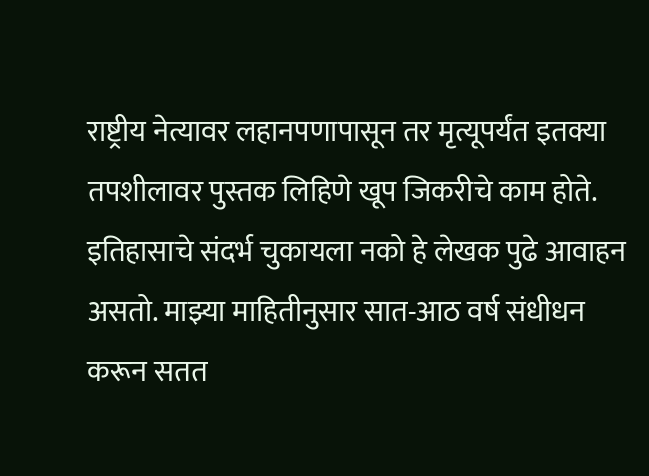राष्ट्रीय नेत्यावर लहानपणापासून तर मृत्यूपर्यंत इतक्या तपशीलावर पुस्तक लिहिणे खूप जिकरीचे काम होते. इतिहासाचे संदर्भ चुकायला नको हे लेखक पुढे आवाहन असतो. माझ्या माहितीनुसार सात-आठ वर्ष संधीधन करून सतत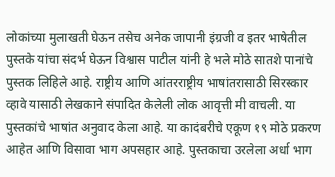लोकांच्या मुलाखती घेऊन तसेच अनेक जापानी इंग्रजी व इतर भाषेतील पुस्तके यांचा संदर्भ घेऊन विश्वास पाटील यांनी हे भले मोठे सातशे पानांचे पुस्तक लिहिले आहे. राष्ट्रीय आणि आंतरराष्ट्रीय भाषांतरासाठी सिरस्कार व्हावे यासाठी लेखकाने संपादित केलेली लोक आवृत्ती मी वाचली. या पुस्तकांचे भाषांत अनुवाद केला आहे. या कादंबरीचे एकूण १९ मोठे प्रकरण आहेत आणि विसावा भाग अपसहार आहे. पुस्तकाचा उरलेला अर्धा भाग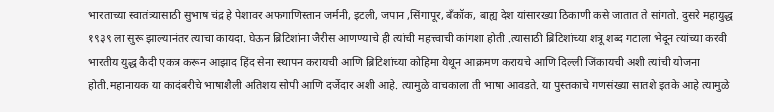भारताच्या स्वातंत्र्यासाठी सुभाष चंद्र हे पेशावर अफगाणिस्तान जर्मनी, इटली, जपान ,सिंगापूर, बँकॉक, बाह्य देश यांसारख्या ठिकाणी कसे जातात ते सांगतो. दुसरे महायुद्ध १९३९ ला सुरू झाल्यानंतर त्याचा कायदा. घेऊन ब्रिटिशांना जैरीस आणण्याचे ही त्यांची महत्त्वाची कांगशा होती .त्यासाठी ब्रिटिशांच्या शत्रू शब्द गटाला भेदून त्यांच्या करवी भारतीय युद्ध कैदी एकत्र करून आझाद हिंद सेना स्थापन करायची आणि ब्रिटिशांच्या कोहिमा येथून आक्रमण करायचे आणि दिल्ली जिंकायची अशी त्यांची योजना होती.महानायक या कादंबरीचे भाषाशैली अतिशय सोपी आणि दर्जेदार अशी आहे. त्यामुळे वाचकाला ती भाषा आवडते. या पुस्तकाचे गणसंख्या सातशे इतके आहे त्यामुळे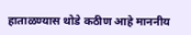हाताळण्यास थोडे कठीण आहे माननीय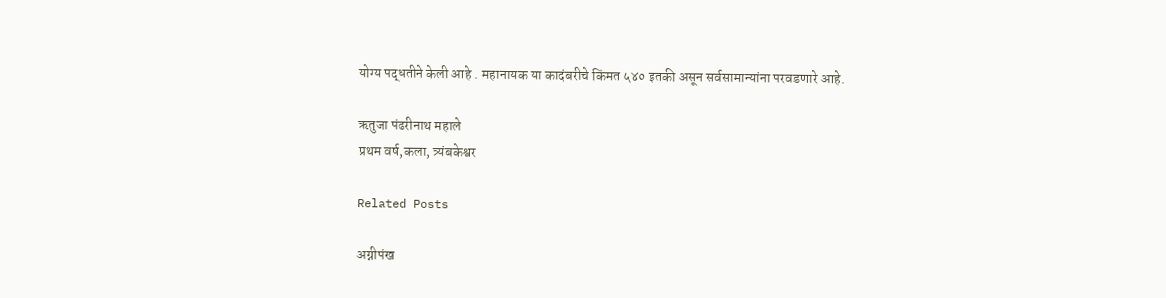योग्य पद्धतीने केली आहे . महानायक या कादंबरीचे किंमत ५४० इतकी असून सर्वसामान्यांना परवडणारे आहे.

ऋतुजा पंढरीनाथ महाले
प्रथम वर्ष,कला, त्र्यंबकेश्वर

Related Posts

अग्नीपंख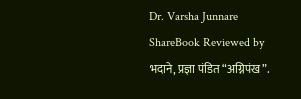Dr. Varsha Junnare
ShareBook Reviewed by भदाने, प्रज्ञा पंडित “अग्निपंख”.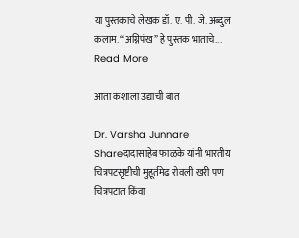या पुस्तकाचे लेखक डॉ. ए. पी. जे. अब्दुल कलाम. “अग्निपंख” हे पुस्तक भाताचे...
Read More

आता कशाला उद्याची बात

Dr. Varsha Junnare
Shareदादासाहेब फाळके यांनी भारतीय चित्रपटसृष्टीची मुहूर्तमेढ रोवली खरी पण चित्रपटात किंवा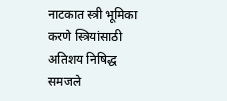नाटकात स्त्री भूमिका करणे स्त्रियांसाठी अतिशय निषिद्ध समजले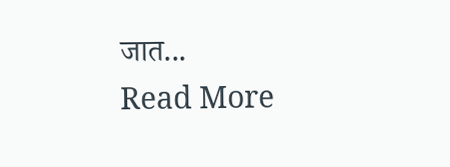जात...
Read More